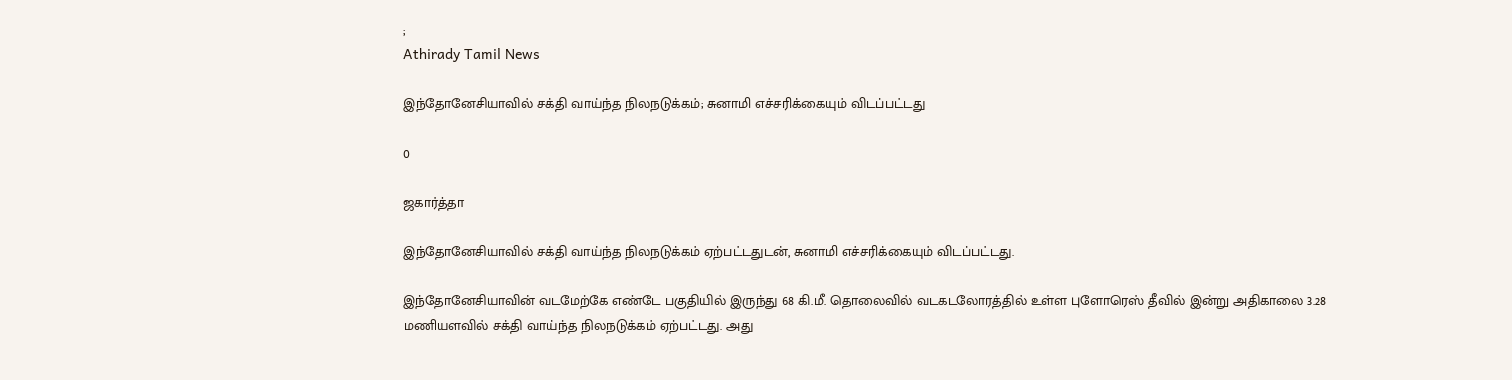;
Athirady Tamil News

இந்தோனேசியாவில் சக்தி வாய்ந்த நிலநடுக்கம்; சுனாமி எச்சரிக்கையும் விடப்பட்டது

0

ஜகார்த்தா

இந்தோனேசியாவில் சக்தி வாய்ந்த நிலநடுக்கம் ஏற்பட்டதுடன், சுனாமி எச்சரிக்கையும் விடப்பட்டது.

இந்தோனேசியாவின் வடமேற்கே எண்டே பகுதியில் இருந்து 68 கி.மீ. தொலைவில் வடகடலோரத்தில் உள்ள புளோரெஸ் தீவில் இன்று அதிகாலை 3.28 மணியளவில் சக்தி வாய்ந்த நிலநடுக்கம் ஏற்பட்டது. அது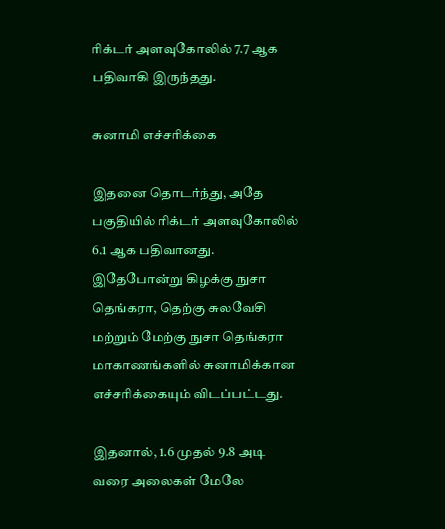ரிக்டர் அளவுகோலில் 7.7 ஆக பதிவாகி இருந்தது.

சுனாமி எச்சரிக்கை

இதனை தொடர்ந்து, அதே பகுதியில் ரிக்டர் அளவுகோலில் 6.1 ஆக பதிவானது. இதேபோன்று கிழக்கு நுசா தெங்கரா, தெற்கு சுலவேசி மற்றும் மேற்கு நுசா தெங்கரா மாகாணங்களில் சுனாமிக்கான எச்சரிக்கையும் விடப்பட்டது.

இதனால், 1.6 முதல் 9.8 அடி வரை அலைகள் மேலே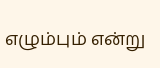எழும்பும் என்று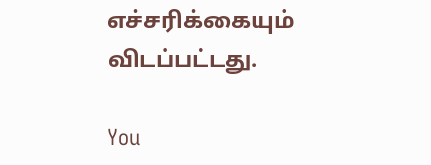எச்சரிக்கையும் விடப்பட்டது.

You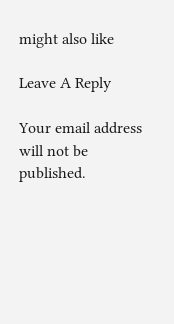might also like

Leave A Reply

Your email address will not be published.